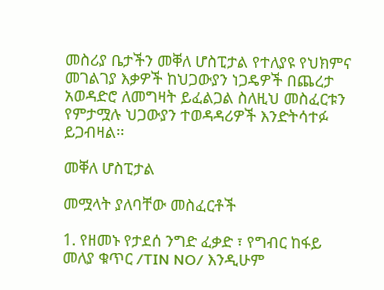መስሪያ ቤታችን መቐለ ሆስፒታል የተለያዩ የህክምና መገልገያ እቃዎች ከህጋውያን ነጋዴዎች በጨረታ አወዳድሮ ለመግዛት ይፈልጋል ስለዚህ መስፈርቱን የምታሟሉ ህጋውያን ተወዳዳሪዎች እንድትሳተፉ ይጋብዛል፡፡

መቐለ ሆስፒታል

መሟላት ያለባቸው መስፈርቶች

1. የዘመኑ የታደሰ ንግድ ፈቃድ ፣ የግብር ከፋይ መለያ ቁጥር /TIN NO/ እንዲሁም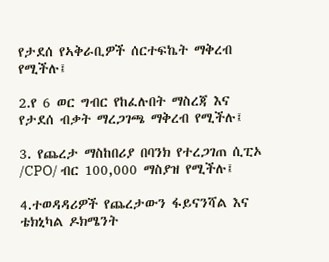የታደሰ የኣቅራቢዎች ሰርተፍኬት ማቅረብ የሚችሉ፤

2.የ 6 ወር ግብር የከፈሉበት ማስረጃ እና የታደሰ ብቃት ማረጋገጫ ማቅረብ የሚችሉ፤

3. የጨረታ ማስከበሪያ በባንክ የተረጋገጠ ሲፒኦ /CPO/ ብር 100,000 ማስያዝ የሚችሉ፤

4.ተወዳዳሪዎች የጨረታውን ፋይናንሻል እና ቴክኒካል ዶክሜንት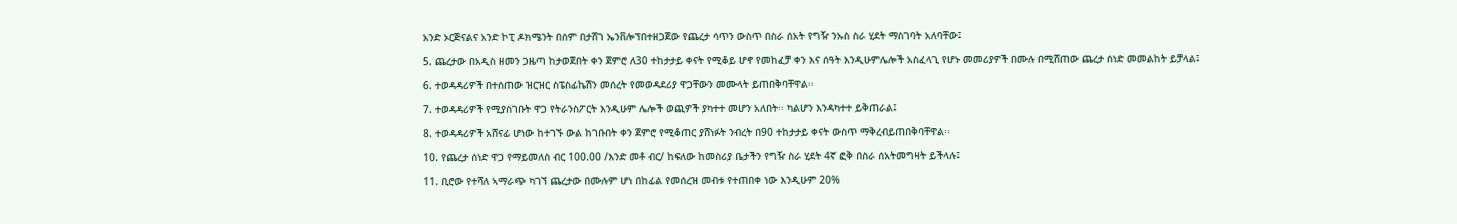አንድ ኦርጅናልና አንድ ኮፒ ዶክሜንት በሰም በታሸገ ኤንቨሎፕበተዘጋጀው የጨረታ ሳጥን ውስጥ በስራ ሰአት የግዥ ንኡስ ስራ ሂደት ማስገባት አለባቸው፤

5. ጨረታው በአዲስ ዘመን ጋዜጣ ከታወጀበት ቀን ጀምሮ ለ30 ተከታታይ ቀናት የሚቆይ ሆኖ የመከፈቻ ቀን እና ሰዓት እንዲሁምሌሎች አስፈላጊ የሆኑ መመሪያዎች በሙሉ በሚሸጠው ጨረታ ሰነድ መመልከት ይቻላል፤

6. ተወዳዳሪዎች በተሰጠው ዝርዝር ስፔስፊኬሽን መሰረት የመወዳደሪያ ዋጋቸውን መሙላት ይጠበቅባቸዋል፡፡

7. ተወዳዳሪዎች የሚያስገቡት ዋጋ የትራንስፖርት እንዲሁም ሌሎች ወጪዎች ያካተተ መሆን አለበት፡፡ ካልሆን እንዳካተተ ይቅጠራል፤

8. ተወዳዳሪዎች አሸናፊ ሆነው ከተገኙ ውል ከገቡበት ቀን ጀምሮ የሚቆጠር ያሸነፉት ንብረት በ90 ተከታታይ ቀናት ውስጥ ማቅረብይጠበቅባቸዋል፡፡

10. የጨረታ ሰነድ ዋጋ የማይመለስ ብር 100.00 /እንድ መቶ ብር/ ከፍለው ከመስሪያ ቤታችን የግዥ ስራ ሂደት 4ኛ ፎቅ በስራ ሰአትመግዛት ይችላሉ፤

11. ቢሮው የተሻለ ኣማራጭ ካገኘ ጨረታው በሙሉም ሆነ በከፊል የመሰረዝ መብቱ የተጠበቀ ነው እንዲሁም 20%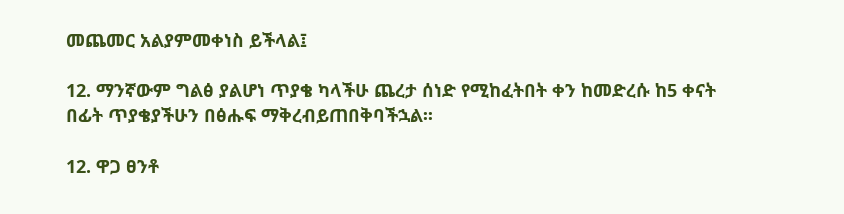መጨመር አልያምመቀነስ ይችላል፤

12. ማንኛውም ግልፅ ያልሆነ ጥያቄ ካላችሁ ጨረታ ሰነድ የሚከፈትበት ቀን ከመድረሱ ከ5 ቀናት በፊት ጥያቄያችሁን በፅሑፍ ማቅረብይጠበቅባችኋል፡፡

12. ዋጋ ፀንቶ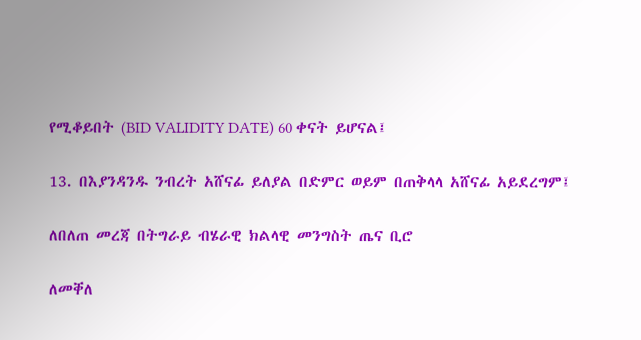የሚቆይበት (BID VALIDITY DATE) 60 ቀናት ይሆናል፤

13. በእያንዳንዱ ንብረት አሸናፊ ይለያል በድምር ወይም በጠቅላላ አሸናፊ አይደረግም፤

ለበለጠ መረጃ በትግራይ ብሄራዊ ክልላዊ መንግስት ጤና ቢሮ

ለመቐለ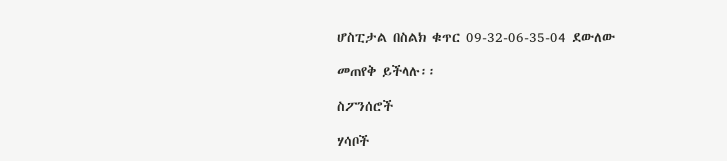ሆስፒታል በስልክ ቁጥር 09-32-06-35-04 ደውለው

መጠየቅ ይችላሉ፡፡

ስፖንሰሮች

ሃሳቦች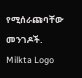የሚሰራጩባቸው መንገዶች.
Milkta Logo